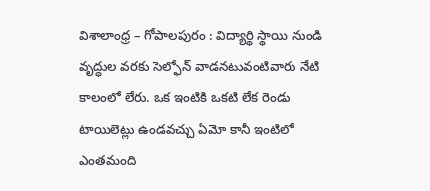విశాలాంధ్ర – గోపాలపురం : విద్యార్థి స్థాయి నుండి వృద్ధుల వరకు సెల్ఫోన్ వాడనటువంటివారు నేటి కాలంలో లేరు. ఒక ఇంటికి ఒకటి లేక రెండు టాయిలెట్లు ఉండవచ్చు ఏమో కానీ ఇంటిలో ఎంతమంది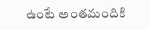ఉంటే అంతమందికి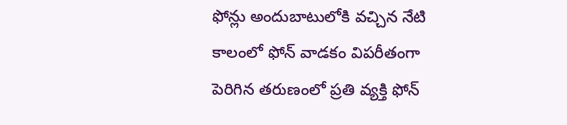ఫోన్లు అందుబాటులోకి వచ్చిన నేటి కాలంలో ఫోన్ వాడకం విపరీతంగా పెరిగిన తరుణంలో ప్రతి వ్యక్తి ఫోన్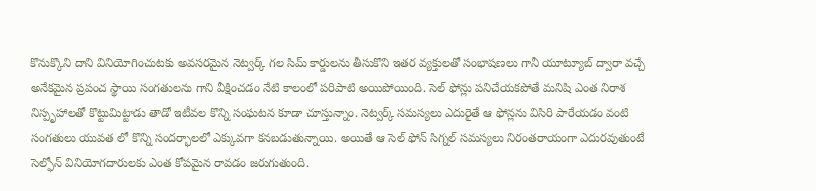కొనుక్కొని దాని వినియోగించుటకు అవసరమైన నెట్వర్క్ గల సిమ్ కార్డులను తీసుకొని ఇతర వ్యక్తులతో సంభాషణలు గానీ యూట్యూబ్ ద్వారా వచ్చే అనేకమైన ప్రపంచ స్థాయి సంగతులను గాని వీక్షించడం నేటి కాలంలో పరిపాటి అయిపోయింది. సెల్ ఫోన్లు పనిచేయకపోతే మనిషి ఎంత నిరాశ నిస్పృహాలతో కొట్టుమిట్టాడు తాడో ఇటీవల కొన్ని సంఘటన కూడా చూస్తున్నాం. నెట్వర్క్ సమస్యలు ఎదురైతే ఆ ఫోన్లను విసిరి పారేయడం వంటి సంగతులు యువత లో కొన్ని సందర్భాలలో ఎక్కువగా కనబడుతున్నాయి. అయితే ఆ సెల్ ఫోన్ సిగ్నల్ సమస్యలు నిరంతరాయంగా ఎదురవుతుంటే సెల్ఫోన్ వినియోగదారులకు ఎంత కోపమైన రావడం జరుగుతుంది.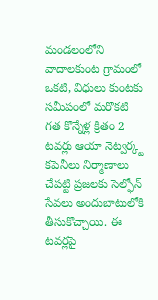మండలంలోని వాదాలకుంట గ్రామంలో ఒకటి, విధులు కుంటకు సమీపంలో మరొకటి గత కొన్నేళ్ల క్రితం 2 టవర్లు ఆయా నెట్వర్క్ట కపెనీలు నిర్మాణాలు చేపట్టి ప్రజలకు సెల్ఫోన్ సేవలు అందుబాటులోకి తీసుకొచ్చాయి. ఈ టవర్లపై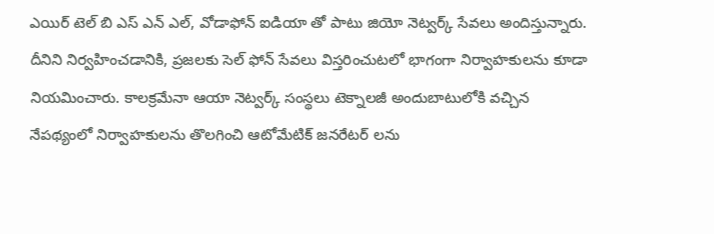ఎయిర్ టెల్ బి ఎస్ ఎన్ ఎల్, వోడాఫోన్ ఐడియా తో పాటు జియో నెట్వర్క్ సేవలు అందిస్తున్నారు. దీనిని నిర్వహించడానికి, ప్రజలకు సెల్ ఫోన్ సేవలు విస్తరించుటలో భాగంగా నిర్వాహకులను కూడా నియమించారు. కాలక్రమేనా ఆయా నెట్వర్క్ సంస్థలు టెక్నాలజీ అందుబాటులోకి వచ్చిన నేపథ్యంలో నిర్వాహకులను తొలగించి ఆటోమేటిక్ జనరేటర్ లను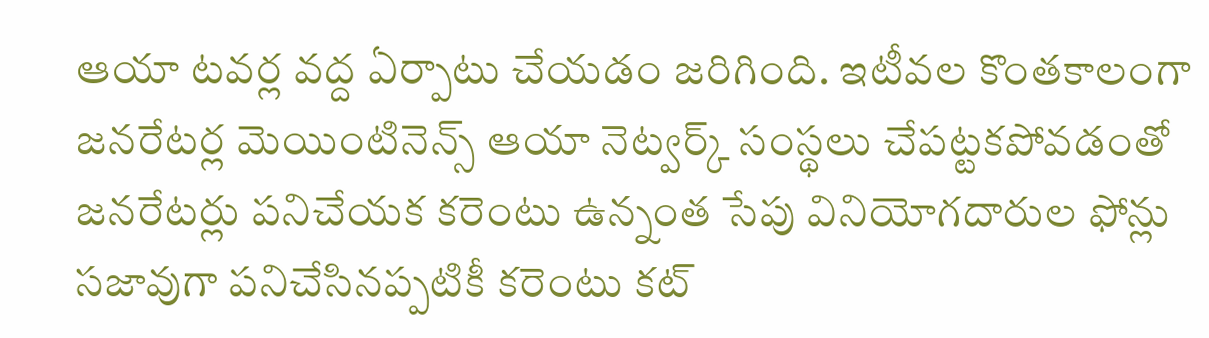ఆయా టవర్ల వద్ద ఏర్పాటు చేయడం జరిగింది. ఇటీవల కొంతకాలంగా జనరేటర్ల మెయింటినెన్స్ ఆయా నెట్వర్క్ సంస్థలు చేపట్టకపోవడంతో జనరేటర్లు పనిచేయక కరెంటు ఉన్నంత సేపు వినియోగదారుల ఫోన్లు సజావుగా పనిచేసినప్పటికీ కరెంటు కట్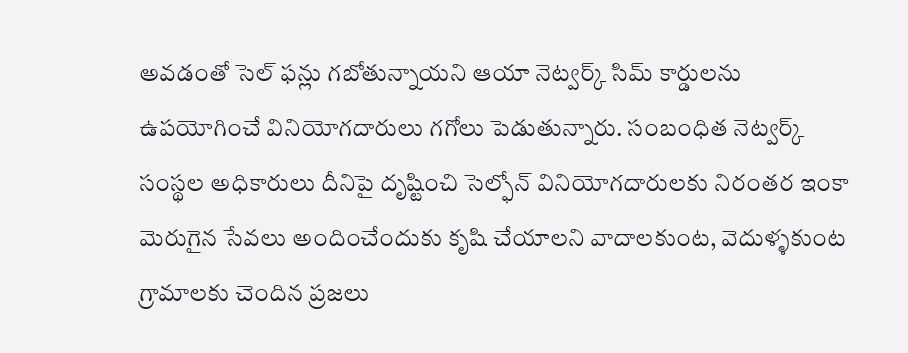అవడంతో సెల్ ఫన్లు గబోతున్నాయని ఆయా నెట్వర్క్ సిమ్ కార్డులను ఉపయోగించే వినియోగదారులు గగోలు పెడుతున్నారు. సంబంధిత నెట్వర్క్ సంస్థల అధికారులు దీనిపై దృష్టించి సెల్ఫోన్ వినియోగదారులకు నిరంతర ఇంకా మెరుగైన సేవలు అందించేందుకు కృషి చేయాలని వాదాలకుంట, వెదుళ్ళకుంట గ్రామాలకు చెందిన ప్రజలు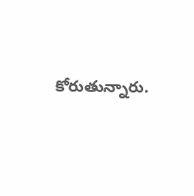కోరుతున్నారు.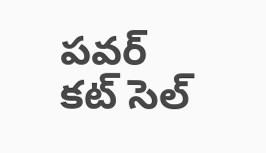పవర్ కట్ సెల్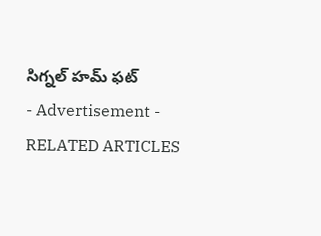సిగ్నల్ హమ్ ఫట్
- Advertisement -
RELATED ARTICLES